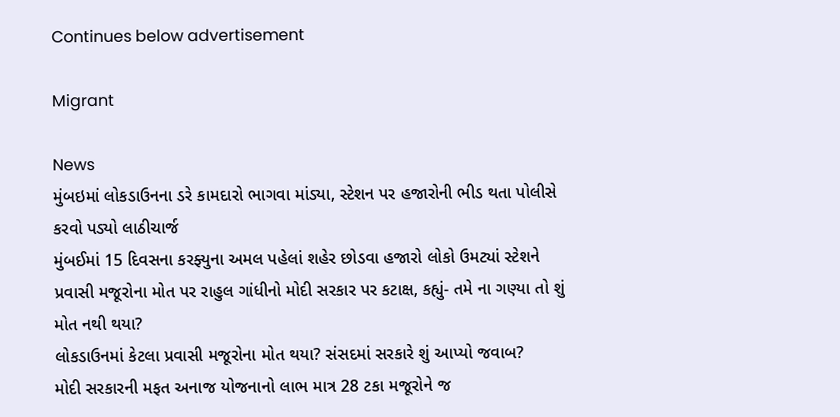Continues below advertisement

Migrant

News
મુંબઇમાં લોકડાઉનના ડરે કામદારો ભાગવા માંડ્યા, સ્ટેશન પર હજારોની ભીડ થતા પોલીસે કરવો પડ્યો લાઠીચાર્જ
મુંબઈમાં 15 દિવસના કરફ્યુના અમલ પહેલાં શહેર છોડવા હજારો લોકો ઉમટ્યાં સ્ટેશને
પ્રવાસી મજૂરોના મોત પર રાહુલ ગાંધીનો મોદી સરકાર પર કટાક્ષ, કહ્યું- તમે ના ગણ્યા તો શું મોત નથી થયા?
લોકડાઉનમાં કેટલા પ્રવાસી મજૂરોના મોત થયા? સંસદમાં સરકારે શું આપ્યો જવાબ?
મોદી સરકારની મફત અનાજ યોજનાનો લાભ માત્ર 28 ટકા મજૂરોને જ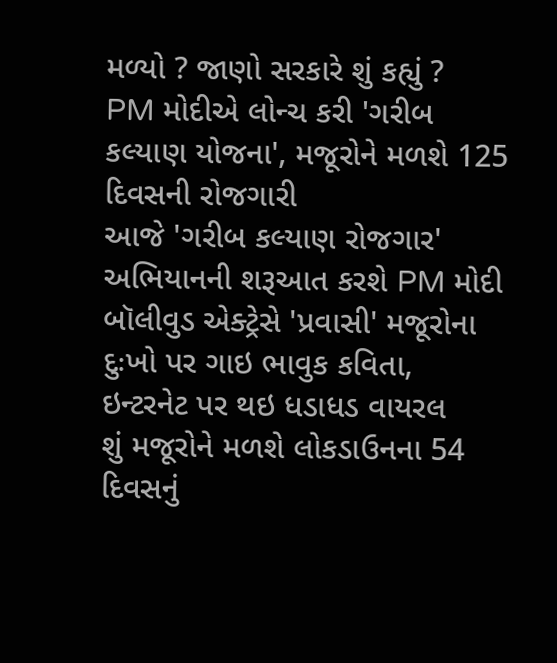મળ્યો ? જાણો સરકારે શું કહ્યું ?
PM મોદીએ લોન્ચ કરી 'ગરીબ કલ્યાણ યોજના', મજૂરોને મળશે 125 દિવસની રોજગારી
આજે 'ગરીબ કલ્યાણ રોજગાર' અભિયાનની શરૂઆત કરશે PM મોદી
બૉલીવુડ એક્ટ્રેસે 'પ્રવાસી' મજૂરોના દુઃખો પર ગાઇ ભાવુક કવિતા, ઇન્ટરનેટ પર થઇ ધડાધડ વાયરલ
શું મજૂરોને મળશે લોકડાઉનના 54 દિવસનું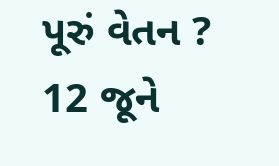પૂરું વેતન ? 12 જૂને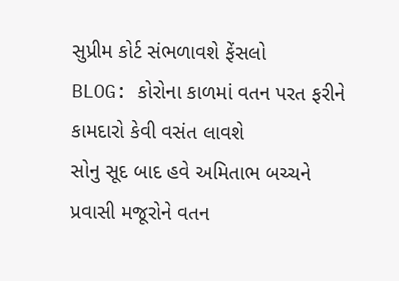સુપ્રીમ કોર્ટ સંભળાવશે ફેંસલો
BLOG: કોરોના કાળમાં વતન પરત ફરીને કામદારો કેવી વસંત લાવશે
સોનુ સૂદ બાદ હવે અમિતાભ બચ્ચને પ્રવાસી મજૂરોને વતન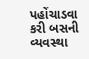પહોંચાડવા કરી બસની વ્યવસ્થા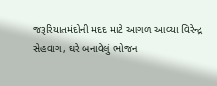જરૂરિયાતમંદોની મદદ માટે આગળ આવ્યા વિરેન્દ્ર સેહવાગ, ઘરે બનાવેલું ભોજન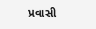પ્રવાસી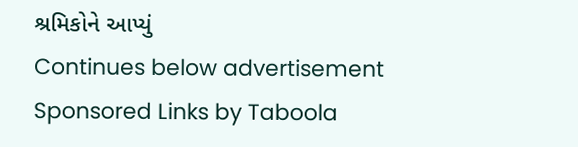શ્રમિકોને આપ્યું
Continues below advertisement
Sponsored Links by Taboola